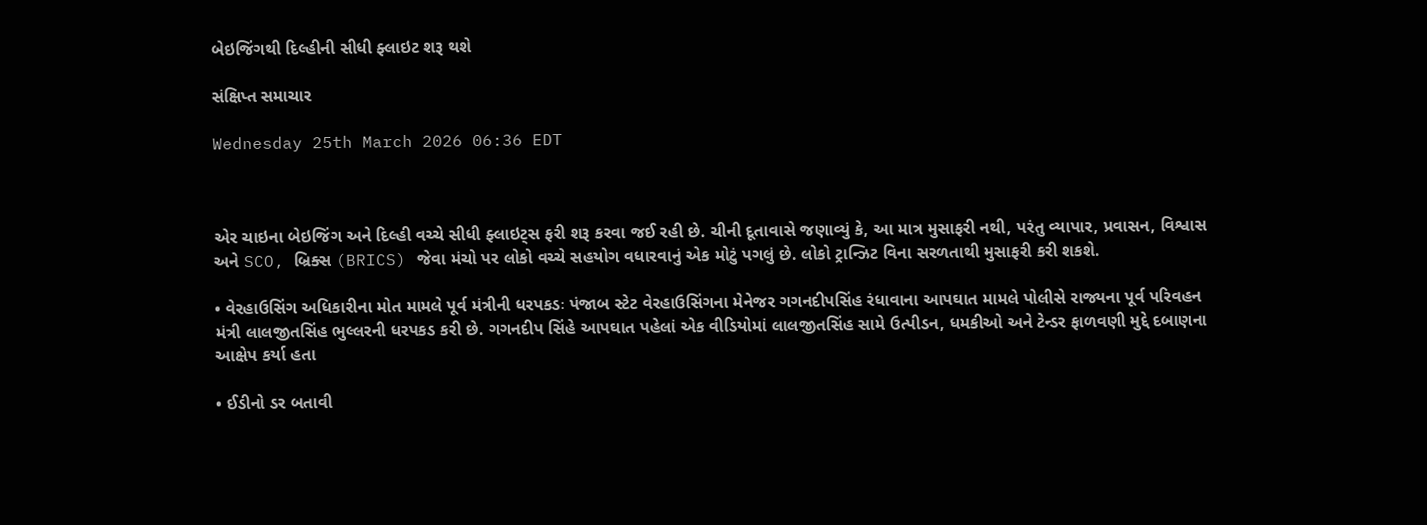બેઇજિંગથી દિલ્હીની સીધી ફ્લાઇટ શરૂ થશે

સંક્ષિપ્ત સમાચાર

Wednesday 25th March 2026 06:36 EDT



એર ચાઇના બેઇજિંગ અને દિલ્હી વચ્ચે સીધી ફ્લાઇટ્સ ફરી શરૂ કરવા જઈ રહી છે. ચીની દૂતાવાસે જણાવ્યું કે, આ માત્ર મુસાફરી નથી, પરંતુ વ્યાપાર, પ્રવાસન, વિશ્વાસ અને SCO, બ્રિક્સ (BRICS) જેવા મંચો પર લોકો વચ્ચે સહયોગ વધારવાનું એક મોટું પગલું છે. લોકો ટ્રાન્ઝિટ વિના સરળતાથી મુસાફરી કરી શકશે.

• વેરહાઉસિંગ અધિકારીના મોત મામલે પૂર્વ મંત્રીની ધરપકડઃ પંજાબ સ્ટેટ વેરહાઉસિંગના મેનેજર ગગનદીપસિંહ રંધાવાના આપઘાત મામલે પોલીસે રાજ્યના પૂર્વ પરિવહન મંત્રી લાલજીતસિંહ ભુલ્લરની ધરપકડ કરી છે. ગગનદીપ સિંહે આપઘાત પહેલાં એક વીડિયોમાં લાલજીતસિંહ સામે ઉત્પીડન, ધમકીઓ અને ટેન્ડર ફાળવણી મુદ્દે દબાણના આક્ષેપ કર્યા હતા

• ઈડીનો ડર બતાવી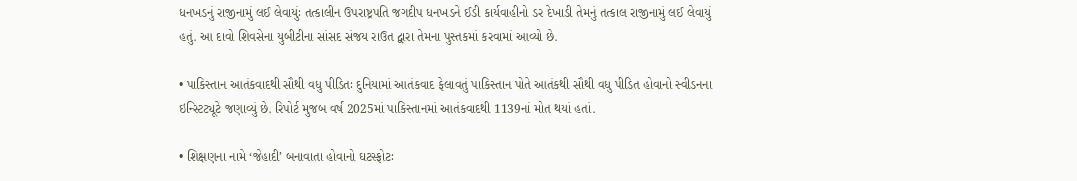ધનખડનું રાજીનામું લઈ લેવાયુંઃ તત્કાલીન ઉપરાષ્ટ્રપતિ જગદીપ ધનખડને ઈડી કાર્યવાહીનો ડર દેખાડી તેમનું તત્કાલ રાજીનામું લઈ લેવાયું હતું. આ દાવો શિવસેના યુબીટીના સાંસદ સંજય રાઉત દ્વારા તેમના પુસ્તકમાં કરવામાં આવ્યો છે.

• પાકિસ્તાન આતંકવાદથી સૌથી વધુ પીડિતઃ દુનિયામાં આતંકવાદ ફેલાવતું પાકિસ્તાન પોતે આતંકથી સૌથી વધુ પીડિત હોવાનો સ્વીડનના ઇન્સ્ટિટ્યૂટે જણાવ્યું છે. રિપોર્ટ મુજબ વર્ષ 2025માં પાકિસ્તાનમાં આતંકવાદથી 1139નાં મોત થયાં હતાં.

• શિક્ષણના નામે ‘જેહાદી’ બનાવાતા હોવાનો ઘટસ્ફોટઃ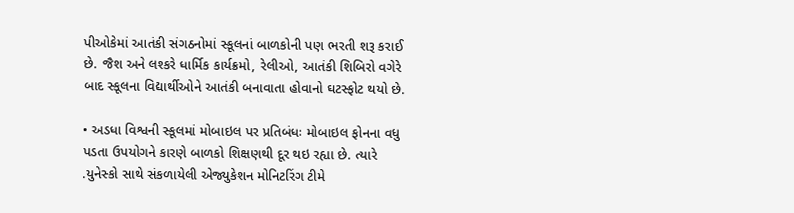પીઓકેમાં આતંકી સંગઠનોમાં સ્કૂલનાં બાળકોની પણ ભરતી શરૂ કરાઈ છે. જૈશ અને લશ્કરે ધાર્મિક કાર્યક્રમો, રેલીઓ, આતંકી શિબિરો વગેરે બાદ સ્કૂલના વિદ્યાર્થીઓને આતંકી બનાવાતા હોવાનો ઘટસ્ફોટ થયો છે.

• અડધા વિશ્વની સ્કૂલમાં મોબાઇલ પર પ્રતિબંધઃ મોબાઇલ ફોનના વધુ પડતા ઉપયોગને કારણે બાળકો શિક્ષણથી દૂર થઇ રહ્યા છે. ત્યારે .યુનેસ્કો સાથે સંકળાયેલી એજ્યુકેશન મોનિટરિંગ ટીમે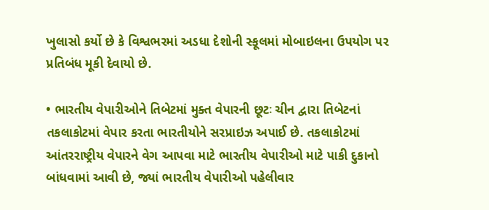ખુલાસો કર્યો છે કે વિશ્વભરમાં અડધા દેશોની સ્કૂલમાં મોબાઇલના ઉપયોગ પર પ્રતિબંધ મૂકી દેવાયો છે.

• ભારતીય વેપારીઓને તિબેટમાં મુક્ત વેપારની છૂટઃ ચીન દ્વારા તિબેટનાં તકલાકોટમાં વેપાર કરતા ભારતીયોને સરપ્રાઇઝ અપાઈ છે. તકલાકોટમાં આંતરરાષ્ટ્રીય વેપારને વેગ આપવા માટે ભારતીય વેપારીઓ માટે પાકી દુકાનો બાંધવામાં આવી છે, જ્યાં ભારતીય વેપારીઓ પહેલીવાર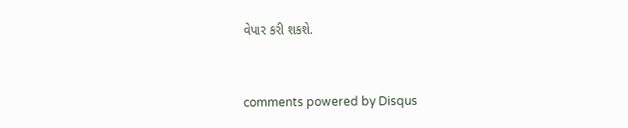વેપાર કરી શકશે.


comments powered by Disqus